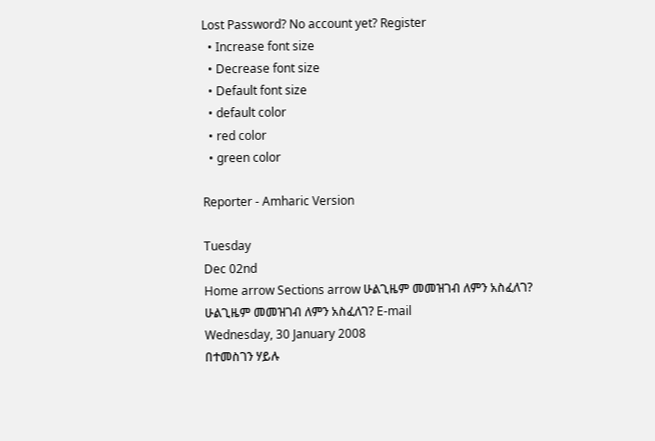Lost Password? No account yet? Register
  • Increase font size
  • Decrease font size
  • Default font size
  • default color
  • red color
  • green color

Reporter - Amharic Version

Tuesday
Dec 02nd
Home arrow Sections arrow ሁልጊዜም መመዝገብ ለምን አስፈለገ?
ሁልጊዜም መመዝገብ ለምን አስፈለገ? E-mail
Wednesday, 30 January 2008
በተመስገን ሃይሉ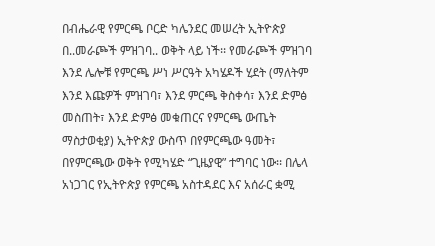በብሔራዊ የምርጫ ቦርድ ካሌንደር መሠረት ኢትዮጵያ በ..መራጮች ምዝገባ.. ወቅት ላይ ነች፡፡ የመራጮች ምዝገባ እንደ ሌሎቹ የምርጫ ሥነ ሥርዓት አካሄዶች ሂደት (ማለትም እንደ እጩዎች ምዝገባ፣ እንደ ምርጫ ቅስቀሳ፣ እንደ ድምፅ መስጠት፣ እንደ ድምፅ መቁጠርና የምርጫ ውጤት ማስታወቂያ) ኢትዮጵያ ውስጥ በየምርጫው ዓመት፣ በየምርጫው ወቅት የሚካሄድ “ጊዜያዊ” ተግባር ነው፡፡ በሌላ አነጋገር የኢትዮጵያ የምርጫ አስተዳደር እና አሰራር ቋሚ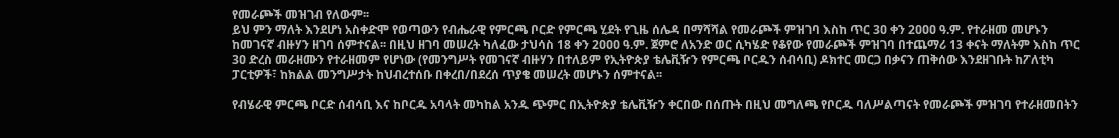የመራጮች መዝገብ የለውም፡፡
ይህ ምን ማለት እንደሆነ አስቀድሞ የወጣውን የብሔራዊ የምርጫ ቦርድ የምርጫ ሂደት የጊዜ ሰሌዳ በማሻሻል የመራጮች ምዝገባ እስከ ጥር 3ዐ ቀን 2ዐዐዐ ዓ.ም. የተራዘመ መሆኑን ከመገናኛ ብዙሃን ዘገባ ሰምተናል፡፡ በዚህ ዘገባ መሠረት ካለፈው ታህሳስ 18 ቀን 2ዐዐዐ ዓ.ም. ጀምሮ ለአንድ ወር ሲካሄድ የቆየው የመራጮች ምዝገባ በተጨማሪ 13 ቀናት ማለትም እስከ ጥር 3ዐ ድረስ መራዘሙን የተራዘመም የሆነው (የመንግሥት የመገናኛ ብዙሃን በተለይም የኢትዮጵያ ቴሌቪዥን የምርጫ ቦርዱን ሰብሳቢ) ዶክተር መርጋ በቃናን ጠቅሰው እንደዘገቡት ከፖለቲካ ፓርቲዎች፣ ከክልል መንግሥታት ከህብረተሰቡ በቀረበ/በደረሰ ጥያቄ መሠረት መሆኑን ሰምተናል፡፡

የብሄራዊ ምርጫ ቦርድ ሰብሳቢ እና ከቦርዱ አባላት መካከል አንዱ ጭምር በኢትዮጵያ ቴሌቪዥን ቀርበው በሰጡት በዚህ መግለጫ የቦርዱ ባለሥልጣናት የመራጮች ምዝገባ የተራዘመበትን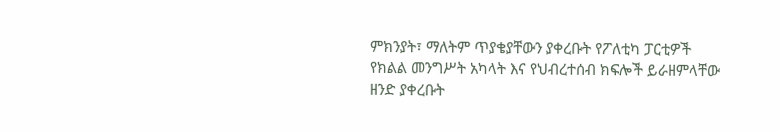ምክንያት፣ ማለትም ጥያቄያቸውን ያቀረቡት የፖለቲካ ፓርቲዎች የክልል መንግሥት አካላት እና የህብረተሰብ ክፍሎች ይራዘምላቸው ዘንድ ያቀረቡት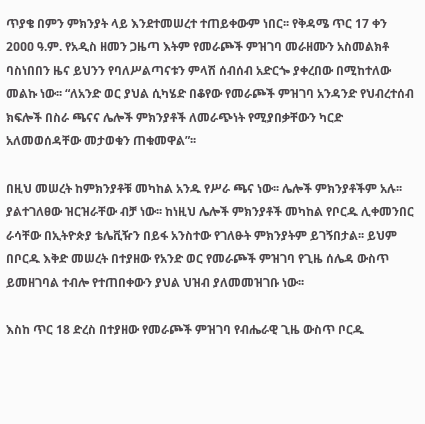ጥያቄ በምን ምክንያት ላይ እንደተመሠረተ ተጠይቀውም ነበር፡፡ የቅዳሜ ጥር 17 ቀን 2ዐዐዐ ዓ.ም. የአዲስ ዘመን ጋዜጣ እትም የመራጮች ምዝገባ መራዘሙን አስመልክቶ ባስነበበን ዜና ይህንን የባለሥልጣናቱን ምላሽ ሰብሰብ አድርጐ ያቀረበው በሚከተለው መልኩ ነው፡፡ “ለአንድ ወር ያህል ሲካሄድ በቆየው የመራጮች ምዝገባ አንዳንድ የህብረተሰብ ክፍሎች በስራ ጫናና ሌሎች ምክንያቶች ለመራጭነት የሚያበቃቸውን ካርድ አለመወሰዳቸው መታወቁን ጠቁመዋል”፡፡

በዚህ መሠረት ከምክንያቶቹ መካከል አንዱ የሥራ ጫና ነው፡፡ ሌሎች ምክንያቶችም አሉ፡፡ ያልተገለፀው ዝርዝራቸው ብቻ ነው፡፡ ከነዚህ ሌሎች ምክንያቶች መካከል የቦርዱ ሊቀመንበር ራሳቸው በኢትዮጵያ ቴሌቪዥን በይፋ አንስተው የገለፁት ምክንያትም ይገኝበታል፡፡ ይህም በቦርዱ እቅድ መሠረት በተያዘው የአንድ ወር የመራጮች ምዝገባ የጊዜ ሰሌዳ ውስጥ ይመዘገባል ተብሎ የተጠበቀውን ያህል ህዝብ ያለመመዝገቡ ነው፡፡

እስከ ጥር 18 ድረስ በተያዘው የመራጮች ምዝገባ የብሔራዊ ጊዜ ውስጥ ቦርዱ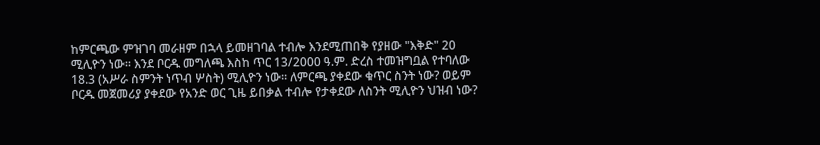ከምርጫው ምዝገባ መራዘም በኋላ ይመዘገባል ተብሎ እንደሚጠበቅ የያዘው "እቅድ" 20 ሚሊዮን ነው፡፡ እንደ ቦርዱ መግለጫ እስከ ጥር 13/2000 ዓ.ም. ድረስ ተመዝግቧል የተባለው 18.3 (አሥራ ስምንት ነጥብ ሦስት) ሚሊዮን ነው፡፡ ለምርጫ ያቀደው ቁጥር ስንት ነው? ወይም ቦርዱ መጀመሪያ ያቀደው የአንድ ወር ጊዜ ይበቃል ተብሎ የታቀደው ለስንት ሚሊዮን ህዝብ ነው?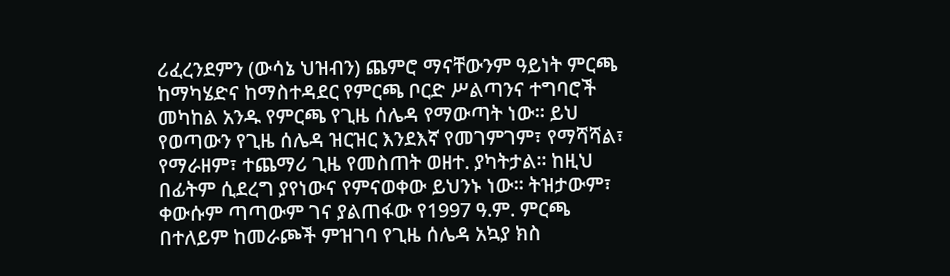ሪፈረንደምን (ውሳኔ ህዝብን) ጨምሮ ማናቸውንም ዓይነት ምርጫ ከማካሄድና ከማስተዳደር የምርጫ ቦርድ ሥልጣንና ተግባሮች መካከል አንዱ የምርጫ የጊዜ ሰሌዳ የማውጣት ነው፡፡ ይህ የወጣውን የጊዜ ሰሌዳ ዝርዝር እንደእኛ የመገምገም፣ የማሻሻል፣ የማራዘም፣ ተጨማሪ ጊዜ የመስጠት ወዘተ. ያካትታል፡፡ ከዚህ በፊትም ሲደረግ ያየነውና የምናወቀው ይህንኑ ነው፡፡ ትዝታውም፣ ቀውሱም ጣጣውም ገና ያልጠፋው የ1997 ዓ.ም. ምርጫ በተለይም ከመራጮች ምዝገባ የጊዜ ሰሌዳ አኳያ ክስ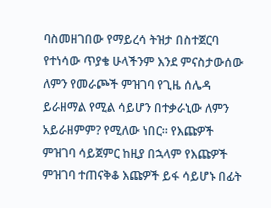ባስመዘገበው የማይረሳ ትዝታ በስተጀርባ የተነሳው ጥያቄ ሁላችንም እንደ ምናስታውሰው ለምን የመራጮች ምዝገባ የጊዜ ሰሌዳ ይራዘማል የሚል ሳይሆን በተቃራኒው ለምን አይራዘምም? የሚለው ነበር፡፡ የእጩዎች ምዝገባ ሳይጀምር ከዚያ በኋላም የእጩዎች ምዝገባ ተጠናቅቆ እጩዎች ይፋ ሳይሆኑ በፊት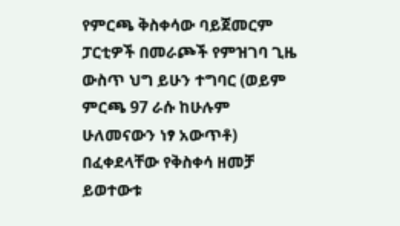የምርጫ ቅስቀሳው ባይጀመርም ፓርቲዎች በመራጮች የምዝገባ ጊዜ ውስጥ ህግ ይሁን ተግባር (ወይም ምርጫ 97 ራሱ ከሁሉም ሁለመናውን ነፃ አውጥቶ) በፈቀደላቸው የቅስቀሳ ዘመቻ ይወተውቱ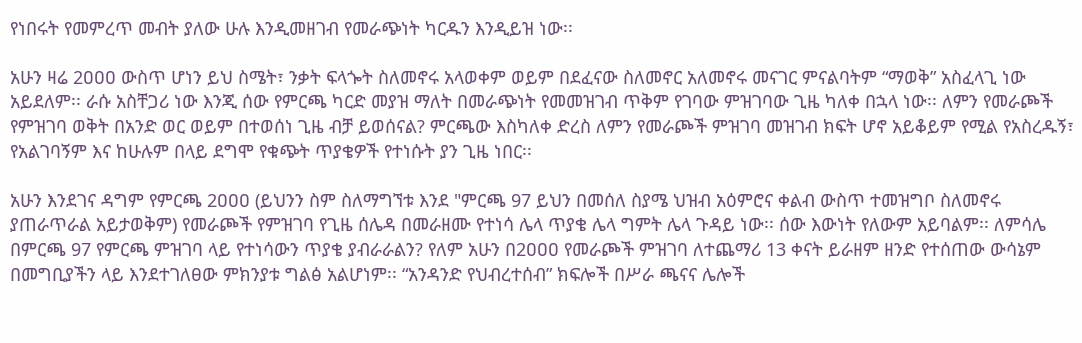የነበሩት የመምረጥ መብት ያለው ሁሉ እንዲመዘገብ የመራጭነት ካርዱን እንዲይዝ ነው፡፡

አሁን ዛሬ 2ዐዐዐ ውስጥ ሆነን ይህ ስሜት፣ ንቃት ፍላጐት ስለመኖሩ አላወቀም ወይም በደፈናው ስለመኖር አለመኖሩ መናገር ምናልባትም “ማወቅ” አስፈላጊ ነው አይደለም፡፡ ራሱ አስቸጋሪ ነው እንጂ ሰው የምርጫ ካርድ መያዝ ማለት በመራጭነት የመመዝገብ ጥቅም የገባው ምዝገባው ጊዜ ካለቀ በኋላ ነው፡፡ ለምን የመራጮች የምዝገባ ወቅት በአንድ ወር ወይም በተወሰነ ጊዜ ብቻ ይወሰናል? ምርጫው እስካለቀ ድረስ ለምን የመራጮች ምዝገባ መዝገብ ክፍት ሆኖ አይቆይም የሚል የአስረዱኝ፣ የአልገባኝም እና ከሁሉም በላይ ደግሞ የቁጭት ጥያቄዎች የተነሱት ያን ጊዜ ነበር፡፡

አሁን እንደገና ዳግም የምርጫ 2ዐዐዐ (ይህንን ስም ስለማግኘቱ እንደ "ምርጫ 97 ይህን በመሰለ ስያሜ ህዝብ አዕምሮና ቀልብ ውስጥ ተመዝግቦ ስለመኖሩ ያጠራጥራል አይታወቅም) የመራጮች የምዝገባ የጊዜ ሰሌዳ በመራዘሙ የተነሳ ሌላ ጥያቄ ሌላ ግምት ሌላ ጉዳይ ነው፡፡ ሰው እውነት የለውም አይባልም፡፡ ለምሳሌ በምርጫ 97 የምርጫ ምዝገባ ላይ የተነሳውን ጥያቄ ያብራራልን? የለም አሁን በ2ዐዐዐ የመራጮች ምዝገባ ለተጨማሪ 13 ቀናት ይራዘም ዘንድ የተሰጠው ውሳኔም በመግቢያችን ላይ እንደተገለፀው ምክንያቱ ግልፅ አልሆነም፡፡ “አንዳንድ የህብረተሰብ” ክፍሎች በሥራ ጫናና ሌሎች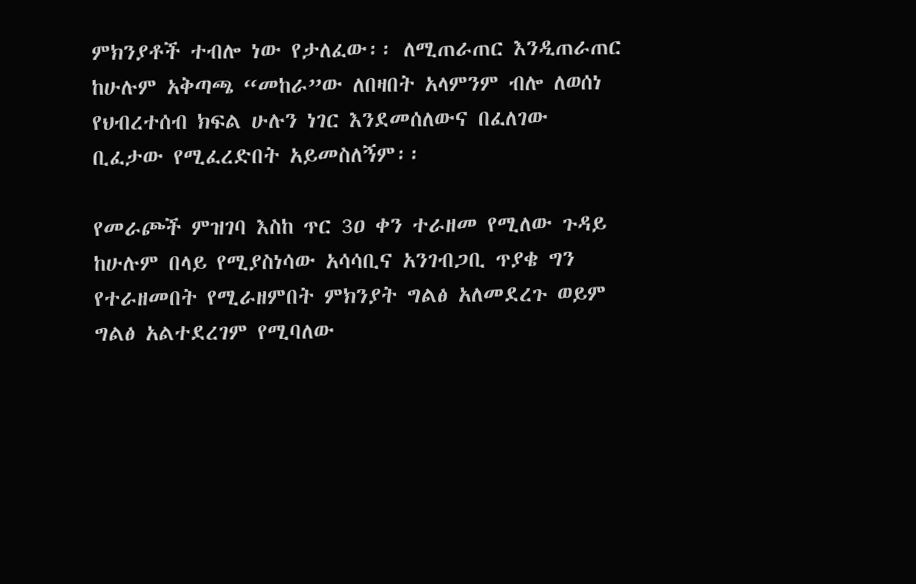ምክንያቶች ተብሎ ነው የታለፈው፡፡ ለሚጠራጠር እንዲጠራጠር ከሁሉም አቅጣጫ “መከራ”ው ለበዛበት አላምንም ብሎ ለወሰነ የህብረተሰብ ክፍል ሁሉን ነገር እንደመሰለውና በፈለገው ቢፈታው የሚፈረድበት አይመስለኝም፡፡

የመራጮች ምዝገባ እስከ ጥር 3ዐ ቀን ተራዘመ የሚለው ጉዳይ ከሁሉም በላይ የሚያስነሳው አሳሳቢና አንገብጋቢ ጥያቄ ግን የተራዘመበት የሚራዘምበት ምክንያት ግልፅ አለመደረጉ ወይም ግልፅ አልተደረገም የሚባለው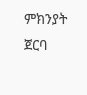ምክንያት ጀርባ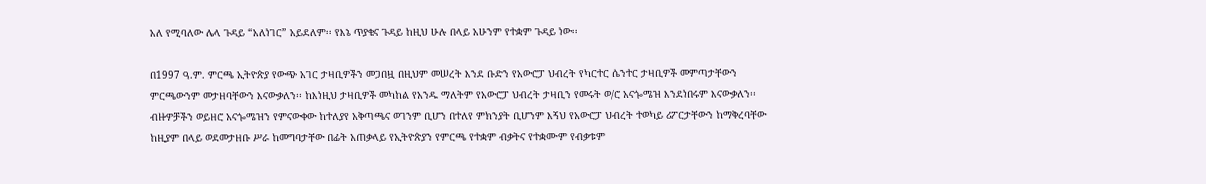አለ የሚባለው ሌላ ጉዳይ “አለነገር” አይደለም፡፡ የእኔ ጥያቄና ጉዳይ ከዚህ ሁሉ በላይ አሁንም የተቋም ጉዳይ ነው፡፡

በ1997 ዓ.ም. ምርጫ ኢትዮጵያ የውጭ አገር ታዛቢዎችን መጋበዟ በዚህም መሠረት እንደ ቡድን የአውሮፓ ህብረት የካርተር ሴንተር ታዛቢዎች መምጣታቸውን ምርጫውንም መታዘባቸውን እናውቃለን፡፡ ከእነዚህ ታዛቢዎች መካከል የአንዱ ማለትም የአውሮፓ ህብረት ታዛቢን የመሩት ወ/ሮ አናጐሜዝ እንደነበሩም እናውቃለን፡፡ ብዙዎቻችን ወይዘሮ አናጐሜዝን የምናውቀው ከተለያየ አቅጣጫና ወገንም ቢሆን በተለየ ምክንያት ቢሆንም እኝህ የአውሮፓ ህብረት ተወካይ ሪፖርታቸውን ከማቅረባቸው ከዚያም በላይ ወደመታዘቡ ሥራ ከመግባታቸው በፊት አጠቃላይ የኢትዮጵያን የምርጫ የተቋም ብቃትና የተቋሙም የብቃቱም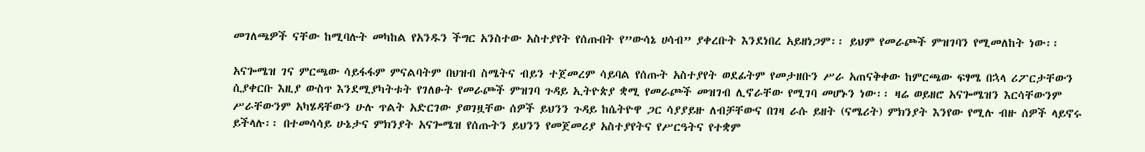መገለጫዎች ናቸው ከሚባሉት መካከል የአንዱን ችግር አንስተው አስተያየት የሰጡበት የ”ውሳኔ ሀሳብ” ያቀረቡት እንደነበረ አይዘነጋም፡፡ ይህም የመራጮች ምዝገባን የሚመለከት ነው፡፡

አናጐሜዝ ገና ምርጫው ሳይፋፋም ምናልባትም በህዝብ ስሜትና ብይን ተጀመረም ሳይባል የሰጡት አስተያየት ወደፊትም የመታዘቡን ሥራ አጠናቅቀው ከምርጫው ፍፃሜ በኋላ ሪፖርታቸውን ሲያቀርቡ እዚያ ውስጥ እንደሚያካትቱት የገለፁት የመራጮች ምዝገባ ጉዳይ ኢትዮጵያ ቋሚ የመራጮች መዝገብ ሊኖራቸው የሚገባ መሆኑን ነው፡፡ ዛሬ ወይዘሮ አናጐሜዝን እርሳቸውንም ሥራቸውንም አካሄዳቸውን ሁሉ ጥልት አድርገው ያወገዟቸው ሰዎች ይህንን ጉዳይ ከሴትዮዋ ጋር ሳያያይዙ ለብቻቸውና በገዛ ራሱ ይዘት (ናሜሪት) ምክንያት እንየው የሚሉ ብዙ ሰዎች ላይኖሩ ይችላሉ፡፡ በተመሳሳይ ሁኔታና ምክንያት አናጐሜዝ የሰጡትን ይህንን የመጀመሪያ አስተያየትና የሥርዓትና የተቋም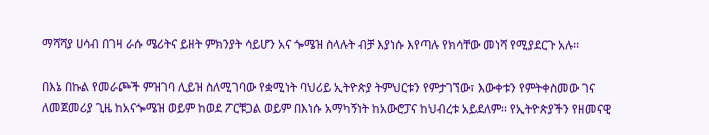ማሻሻያ ሀሳብ በገዛ ራሱ ሜሪትና ይዘት ምክንያት ሳይሆን አና ጐሜዝ ስላሉት ብቻ እያነሱ እየጣሉ የክሳቸው መነሻ የሚያደርጉ አሉ፡፡

በእኔ በኩል የመራጮች ምዝገባ ሊይዝ ስለሚገባው የቋሚነት ባህሪይ ኢትዮጵያ ትምህርቱን የምታገኘው፣ እውቀቱን የምትቀስመው ገና ለመጀመሪያ ጊዜ ከአናጐሜዝ ወይም ከወደ ፖርቹጋል ወይም በእነሱ አማካኝነት ከአውሮፓና ከህብረቱ አይደለም፡፡ የኢትዮጵያችን የዘመናዊ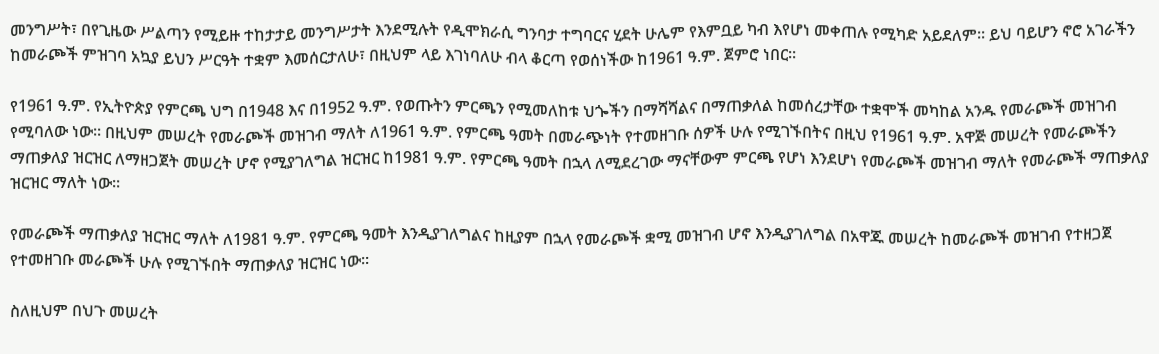መንግሥት፣ በየጊዜው ሥልጣን የሚይዙ ተከታታይ መንግሥታት እንደሚሉት የዲሞክራሲ ግንባታ ተግባርና ሂደት ሁሌም የእምቧይ ካብ እየሆነ መቀጠሉ የሚካድ አይደለም፡፡ ይህ ባይሆን ኖሮ አገራችን ከመራጮች ምዝገባ አኳያ ይህን ሥርዓት ተቋም እመሰርታለሁ፣ በዚህም ላይ እገነባለሁ ብላ ቆርጣ የወሰነችው ከ1961 ዓ.ም. ጀምሮ ነበር፡፡

የ1961 ዓ.ም. የኢትዮጵያ የምርጫ ህግ በ1948 እና በ1952 ዓ.ም. የወጡትን ምርጫን የሚመለከቱ ህጐችን በማሻሻልና በማጠቃለል ከመሰረታቸው ተቋሞች መካከል አንዱ የመራጮች መዝገብ የሚባለው ነው፡፡ በዚህም መሠረት የመራጮች መዝገብ ማለት ለ1961 ዓ.ም. የምርጫ ዓመት በመራጭነት የተመዘገቡ ሰዎች ሁሉ የሚገኙበትና በዚህ የ1961 ዓ.ም. አዋጅ መሠረት የመራጮችን ማጠቃለያ ዝርዝር ለማዘጋጀት መሠረት ሆኖ የሚያገለግል ዝርዝር ከ1981 ዓ.ም. የምርጫ ዓመት በኋላ ለሚደረገው ማናቸውም ምርጫ የሆነ እንደሆነ የመራጮች መዝገብ ማለት የመራጮች ማጠቃለያ ዝርዝር ማለት ነው፡፡

የመራጮች ማጠቃለያ ዝርዝር ማለት ለ1981 ዓ.ም. የምርጫ ዓመት እንዲያገለግልና ከዚያም በኋላ የመራጮች ቋሚ መዝገብ ሆኖ እንዲያገለግል በአዋጁ መሠረት ከመራጮች መዝገብ የተዘጋጀ የተመዘገቡ መራጮች ሁሉ የሚገኙበት ማጠቃለያ ዝርዝር ነው፡፡

ስለዚህም በህጉ መሠረት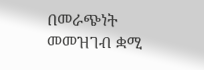በመራጭነት መመዝገብ ቋሚ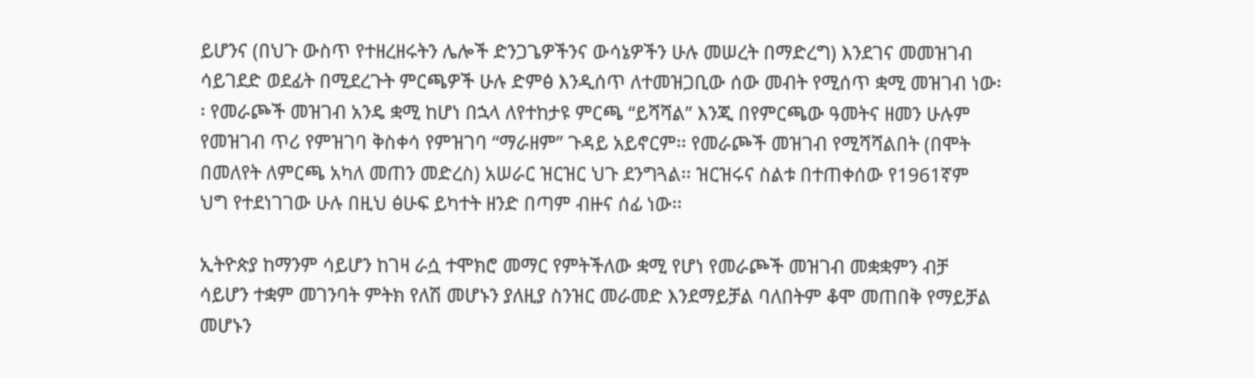ይሆንና (በህጉ ውስጥ የተዘረዘሩትን ሌሎች ድንጋጌዎችንና ውሳኔዎችን ሁሉ መሠረት በማድረግ) እንደገና መመዝገብ ሳይገደድ ወደፊት በሚደረጉት ምርጫዎች ሁሉ ድምፅ እንዲሰጥ ለተመዝጋቢው ሰው መብት የሚሰጥ ቋሚ መዝገብ ነው፡፡ የመራጮች መዝገብ አንዴ ቋሚ ከሆነ በኋላ ለየተከታዩ ምርጫ “ይሻሻል” እንጂ በየምርጫው ዓመትና ዘመን ሁሉም የመዝገብ ጥሪ የምዝገባ ቅስቀሳ የምዝገባ “ማራዘም” ጉዳይ አይኖርም፡፡ የመራጮች መዝገብ የሚሻሻልበት (በሞት በመለየት ለምርጫ አካለ መጠን መድረስ) አሠራር ዝርዝር ህጉ ደንግጓል፡፡ ዝርዝሩና ስልቱ በተጠቀሰው የ1961ኛም ህግ የተደነገገው ሁሉ በዚህ ፅሁፍ ይካተት ዘንድ በጣም ብዙና ሰፊ ነው፡፡

ኢትዮጵያ ከማንም ሳይሆን ከገዛ ራሷ ተሞክሮ መማር የምትችለው ቋሚ የሆነ የመራጮች መዝገብ መቋቋምን ብቻ ሳይሆን ተቋም መገንባት ምትክ የለሽ መሆኑን ያለዚያ ስንዝር መራመድ እንደማይቻል ባለበትም ቆሞ መጠበቅ የማይቻል መሆኑን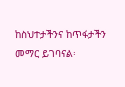ከስህተታችንና ከጥፋታችን መማር ይገባናል፡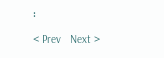፡

< Prev   Next >